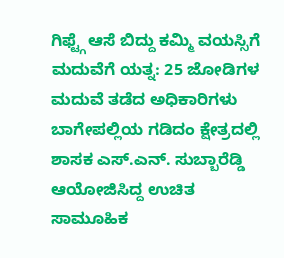ಗಿಫ್ಟ್ಗೆ ಆಸೆ ಬಿದ್ದು ಕಮ್ಮಿ ವಯಸ್ಸಿಗೆ ಮದುವೆಗೆ ಯತ್ನ: 25 ಜೋಡಿಗಳ ಮದುವೆ ತಡೆದ ಅಧಿಕಾರಿಗಳು
ಬಾಗೇಪಲ್ಲಿಯ ಗಡಿದಂ ಕ್ಷೇತ್ರದಲ್ಲಿ ಶಾಸಕ ಎಸ್.ಎನ್. ಸುಬ್ಬಾರೆಡ್ಡಿ ಆಯೋಜಿಸಿದ್ದ ಉಚಿತ ಸಾಮೂಹಿಕ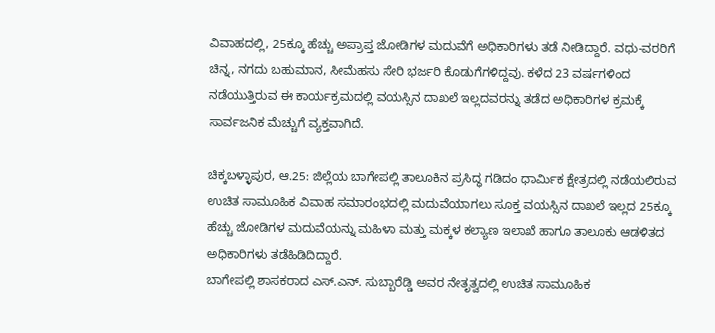ವಿವಾಹದಲ್ಲಿ, 25ಕ್ಕೂ ಹೆಚ್ಚು ಅಪ್ರಾಪ್ತ ಜೋಡಿಗಳ ಮದುವೆಗೆ ಅಧಿಕಾರಿಗಳು ತಡೆ ನೀಡಿದ್ದಾರೆ. ವಧು-ವರರಿಗೆ ಚಿನ್ನ, ನಗದು ಬಹುಮಾನ, ಸೀಮೆಹಸು ಸೇರಿ ಭರ್ಜರಿ ಕೊಡುಗೆಗಳಿದ್ದವು. ಕಳೆದ 23 ವರ್ಷಗಳಿಂದ ನಡೆಯುತ್ತಿರುವ ಈ ಕಾರ್ಯಕ್ರಮದಲ್ಲಿ ವಯಸ್ಸಿನ ದಾಖಲೆ ಇಲ್ಲದವರನ್ನು ತಡೆದ ಅಧಿಕಾರಿಗಳ ಕ್ರಮಕ್ಕೆ ಸಾರ್ವಜನಿಕ ಮೆಚ್ಚುಗೆ ವ್ಯಕ್ತವಾಗಿದೆ.

ಚಿಕ್ಕಬಳ್ಳಾಪುರ, ಆ.25: ಜಿಲ್ಲೆಯ ಬಾಗೇಪಲ್ಲಿ ತಾಲೂಕಿನ ಪ್ರಸಿದ್ಧ ಗಡಿದಂ ಧಾರ್ಮಿಕ ಕ್ಷೇತ್ರದಲ್ಲಿ ನಡೆಯಲಿರುವ ಉಚಿತ ಸಾಮೂಹಿಕ ವಿವಾಹ ಸಮಾರಂಭದಲ್ಲಿ ಮದುವೆಯಾಗಲು ಸೂಕ್ತ ವಯಸ್ಸಿನ ದಾಖಲೆ ಇಲ್ಲದ 25ಕ್ಕೂ ಹೆಚ್ಚು ಜೋಡಿಗಳ ಮದುವೆಯನ್ನು ಮಹಿಳಾ ಮತ್ತು ಮಕ್ಕಳ ಕಲ್ಯಾಣ ಇಲಾಖೆ ಹಾಗೂ ತಾಲೂಕು ಆಡಳಿತದ ಅಧಿಕಾರಿಗಳು ತಡೆಹಿಡಿದಿದ್ದಾರೆ.
ಬಾಗೇಪಲ್ಲಿ ಶಾಸಕರಾದ ಎಸ್.ಎನ್. ಸುಬ್ಬಾರೆಡ್ಡಿ ಅವರ ನೇತೃತ್ವದಲ್ಲಿ ಉಚಿತ ಸಾಮೂಹಿಕ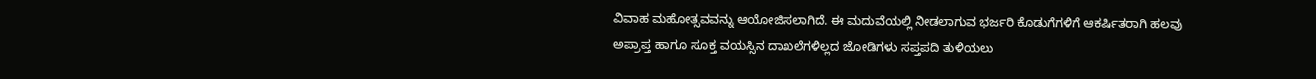ವಿವಾಹ ಮಹೋತ್ಸವವನ್ನು ಆಯೋಜಿಸಲಾಗಿದೆ. ಈ ಮದುವೆಯಲ್ಲಿ ನೀಡಲಾಗುವ ಭರ್ಜರಿ ಕೊಡುಗೆಗಳಿಗೆ ಆಕರ್ಷಿತರಾಗಿ ಹಲವು ಅಪ್ರಾಪ್ತ ಹಾಗೂ ಸೂಕ್ತ ವಯಸ್ಸಿನ ದಾಖಲೆಗಳಿಲ್ಲದ ಜೋಡಿಗಳು ಸಪ್ತಪದಿ ತುಳಿಯಲು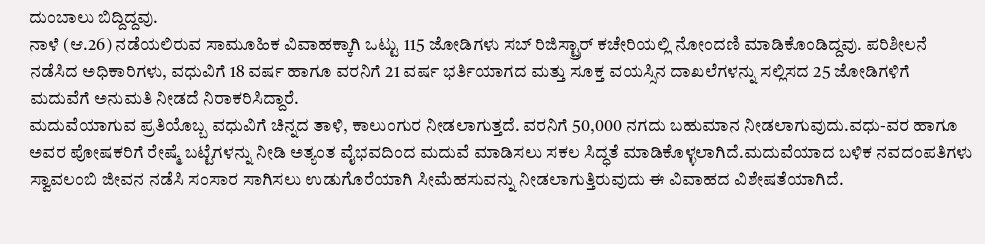ದುಂಬಾಲು ಬಿದ್ದಿದ್ದವು.
ನಾಳೆ (ಆ.26) ನಡೆಯಲಿರುವ ಸಾಮೂಹಿಕ ವಿವಾಹಕ್ಕಾಗಿ ಒಟ್ಟು 115 ಜೋಡಿಗಳು ಸಬ್ ರಿಜಿಸ್ಟ್ರಾರ್ ಕಚೇರಿಯಲ್ಲಿ ನೋಂದಣಿ ಮಾಡಿಕೊಂಡಿದ್ದವು. ಪರಿಶೀಲನೆ ನಡೆಸಿದ ಅಧಿಕಾರಿಗಳು, ವಧುವಿಗೆ 18 ವರ್ಷ ಹಾಗೂ ವರನಿಗೆ 21 ವರ್ಷ ಭರ್ತಿಯಾಗದ ಮತ್ತು ಸೂಕ್ತ ವಯಸ್ಸಿನ ದಾಖಲೆಗಳನ್ನು ಸಲ್ಲಿಸದ 25 ಜೋಡಿಗಳಿಗೆ ಮದುವೆಗೆ ಅನುಮತಿ ನೀಡದೆ ನಿರಾಕರಿಸಿದ್ದಾರೆ.
ಮದುವೆಯಾಗುವ ಪ್ರತಿಯೊಬ್ಬ ವಧುವಿಗೆ ಚಿನ್ನದ ತಾಳಿ, ಕಾಲುಂಗುರ ನೀಡಲಾಗುತ್ತದೆ. ವರನಿಗೆ 50,000 ನಗದು ಬಹುಮಾನ ನೀಡಲಾಗುವುದು.ವಧು-ವರ ಹಾಗೂ ಅವರ ಪೋಷಕರಿಗೆ ರೇಷ್ಮೆ ಬಟ್ಟೆಗಳನ್ನು ನೀಡಿ ಅತ್ಯಂತ ವೈಭವದಿಂದ ಮದುವೆ ಮಾಡಿಸಲು ಸಕಲ ಸಿದ್ಧತೆ ಮಾಡಿಕೊಳ್ಳಲಾಗಿದೆ.ಮದುವೆಯಾದ ಬಳಿಕ ನವದಂಪತಿಗಳು ಸ್ವಾವಲಂಬಿ ಜೀವನ ನಡೆಸಿ ಸಂಸಾರ ಸಾಗಿಸಲು ಉಡುಗೊರೆಯಾಗಿ ಸೀಮೆಹಸುವನ್ನು ನೀಡಲಾಗುತ್ತಿರುವುದು ಈ ವಿವಾಹದ ವಿಶೇಷತೆಯಾಗಿದೆ.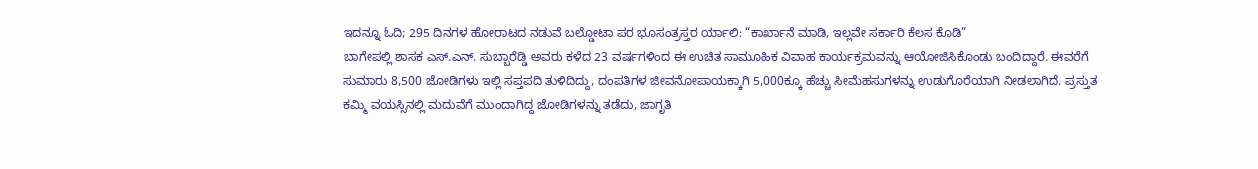ಇದನ್ನೂ ಓದಿ; 295 ದಿನಗಳ ಹೋರಾಟದ ನಡುವೆ ಬಲ್ಡೋಟಾ ಪರ ಭೂಸಂತ್ರಸ್ತರ ರ್ಯಾಲಿ: “ಕಾರ್ಖಾನೆ ಮಾಡಿ, ಇಲ್ಲವೇ ಸರ್ಕಾರಿ ಕೆಲಸ ಕೊಡಿ”
ಬಾಗೇಪಲ್ಲಿ ಶಾಸಕ ಎಸ್.ಎನ್. ಸುಬ್ಬಾರೆಡ್ಡಿ ಅವರು ಕಳೆದ 23 ವರ್ಷಗಳಿಂದ ಈ ಉಚಿತ ಸಾಮೂಹಿಕ ವಿವಾಹ ಕಾರ್ಯಕ್ರಮವನ್ನು ಆಯೋಜಿಸಿಕೊಂಡು ಬಂದಿದ್ದಾರೆ. ಈವರೆಗೆ ಸುಮಾರು 8,500 ಜೋಡಿಗಳು ಇಲ್ಲಿ ಸಪ್ತಪದಿ ತುಳಿದಿದ್ದು, ದಂಪತಿಗಳ ಜೀವನೋಪಾಯಕ್ಕಾಗಿ 5,000ಕ್ಕೂ ಹೆಚ್ಚು ಸೀಮೆಹಸುಗಳನ್ನು ಉಡುಗೊರೆಯಾಗಿ ನೀಡಲಾಗಿದೆ. ಪ್ರಸ್ತುತ ಕಮ್ಮಿ ವಯಸ್ಸಿನಲ್ಲಿ ಮದುವೆಗೆ ಮುಂದಾಗಿದ್ದ ಜೋಡಿಗಳನ್ನು ತಡೆದು, ಜಾಗೃತಿ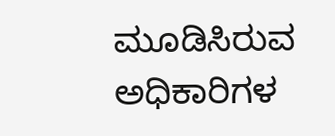ಮೂಡಿಸಿರುವ ಅಧಿಕಾರಿಗಳ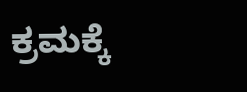ಕ್ರಮಕ್ಕೆ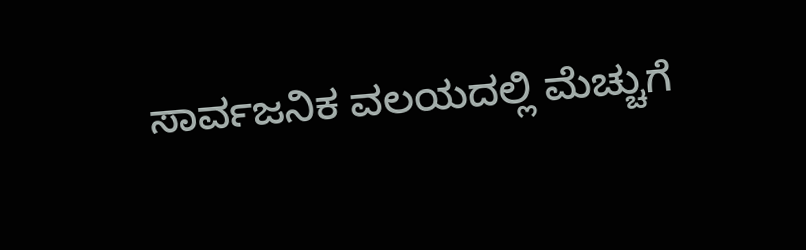ಸಾರ್ವಜನಿಕ ವಲಯದಲ್ಲಿ ಮೆಚ್ಚುಗೆ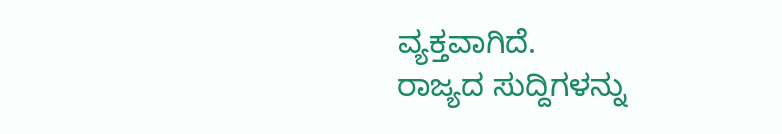ವ್ಯಕ್ತವಾಗಿದೆ.
ರಾಜ್ಯದ ಸುದ್ದಿಗಳನ್ನು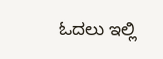ಓದಲು ಇಲ್ಲಿ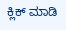ಕ್ಲಿಕ್ ಮಾಡಿ